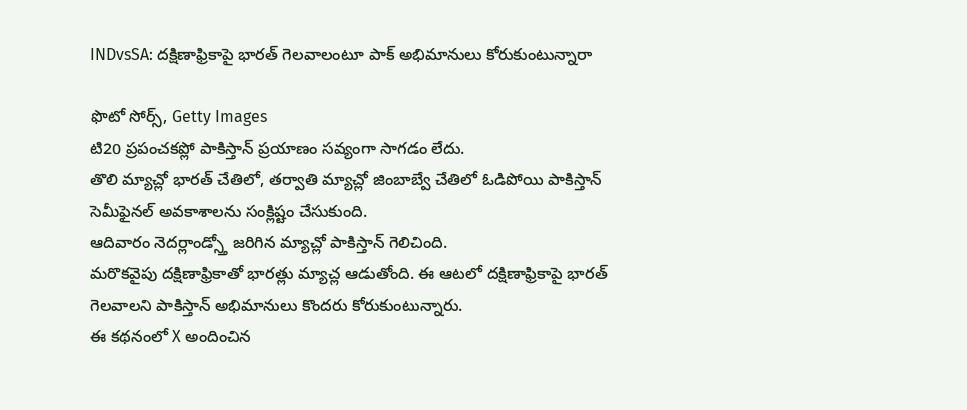INDvsSA: దక్షిణాఫ్రికాపై భారత్ గెలవాలంటూ పాక్ అభిమానులు కోరుకుంటున్నారా

ఫొటో సోర్స్, Getty Images
టి20 ప్రపంచకప్లో పాకిస్తాన్ ప్రయాణం సవ్యంగా సాగడం లేదు.
తొలి మ్యాచ్లో భారత్ చేతిలో, తర్వాతి మ్యాచ్లో జింబాబ్వే చేతిలో ఓడిపోయి పాకిస్తాన్ సెమీఫైనల్ అవకాశాలను సంక్లిష్టం చేసుకుంది.
ఆదివారం నెదర్లాండ్స్తో జరిగిన మ్యాచ్లో పాకిస్తాన్ గెలిచింది.
మరొకవైపు దక్షిణాఫ్రికాతో భారత్లు మ్యాచ్ల ఆడుతోంది. ఈ ఆటలో దక్షిణాఫ్రికాపై భారత్ గెలవాలని పాకిస్తాన్ అభిమానులు కొందరు కోరుకుంటున్నారు.
ఈ కథనంలో X అందించిన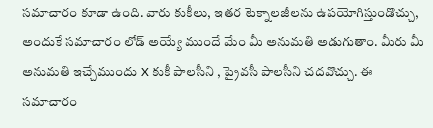సమాచారం కూడా ఉంది. వారు కుకీలు, ఇతర టెక్నాలజీలను ఉపయోగిస్తుండొచ్చు, అందుకే సమాచారం లోడ్ అయ్యే ముందే మేం మీ అనుమతి అడుగుతాం. మీరు మీ అనుమతి ఇచ్చేముందు X కుకీ పాలసీని , ప్రైవసీ పాలసీని చదవొచ్చు. ఈ సమాచారం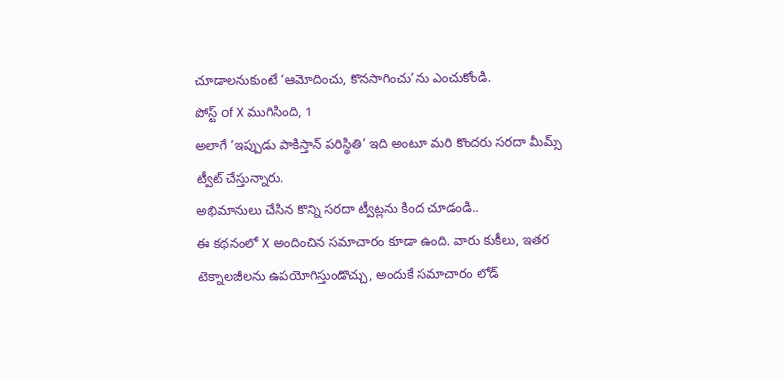చూడాలనుకుంటే ‘ఆమోదించు, కొనసాగించు’ను ఎంచుకోండి.
పోస్ట్ of X ముగిసింది, 1
అలాగే ‘ఇప్పుడు పాకిస్తాన్ పరిస్థితి’ ఇది అంటూ మరి కొందరు సరదా మీమ్స్ ట్వీట్ చేస్తున్నారు.
అభిమానులు చేసిన కొన్ని సరదా ట్వీట్లను కింద చూడండి..
ఈ కథనంలో X అందించిన సమాచారం కూడా ఉంది. వారు కుకీలు, ఇతర టెక్నాలజీలను ఉపయోగిస్తుండొచ్చు, అందుకే సమాచారం లోడ్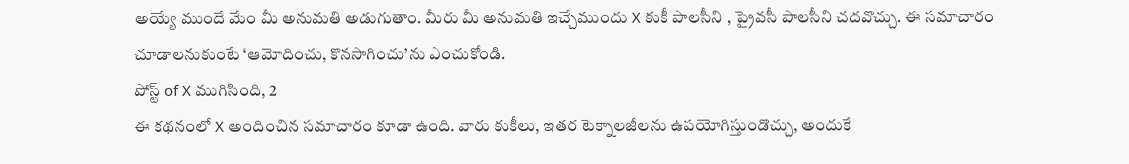అయ్యే ముందే మేం మీ అనుమతి అడుగుతాం. మీరు మీ అనుమతి ఇచ్చేముందు X కుకీ పాలసీని , ప్రైవసీ పాలసీని చదవొచ్చు. ఈ సమాచారం చూడాలనుకుంటే ‘ఆమోదించు, కొనసాగించు’ను ఎంచుకోండి.
పోస్ట్ of X ముగిసింది, 2
ఈ కథనంలో X అందించిన సమాచారం కూడా ఉంది. వారు కుకీలు, ఇతర టెక్నాలజీలను ఉపయోగిస్తుండొచ్చు, అందుకే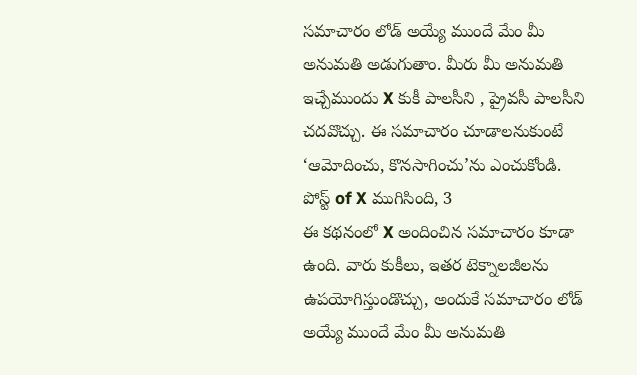సమాచారం లోడ్ అయ్యే ముందే మేం మీ అనుమతి అడుగుతాం. మీరు మీ అనుమతి ఇచ్చేముందు X కుకీ పాలసీని , ప్రైవసీ పాలసీని చదవొచ్చు. ఈ సమాచారం చూడాలనుకుంటే ‘ఆమోదించు, కొనసాగించు’ను ఎంచుకోండి.
పోస్ట్ of X ముగిసింది, 3
ఈ కథనంలో X అందించిన సమాచారం కూడా ఉంది. వారు కుకీలు, ఇతర టెక్నాలజీలను ఉపయోగిస్తుండొచ్చు, అందుకే సమాచారం లోడ్ అయ్యే ముందే మేం మీ అనుమతి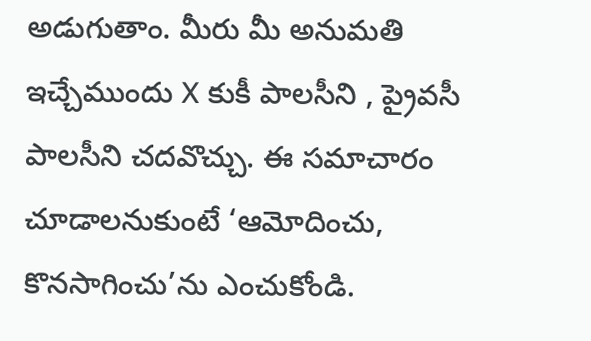అడుగుతాం. మీరు మీ అనుమతి ఇచ్చేముందు X కుకీ పాలసీని , ప్రైవసీ పాలసీని చదవొచ్చు. ఈ సమాచారం చూడాలనుకుంటే ‘ఆమోదించు, కొనసాగించు’ను ఎంచుకోండి.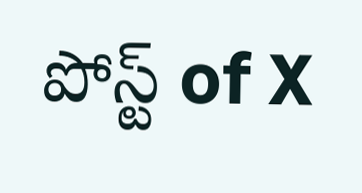పోస్ట్ of X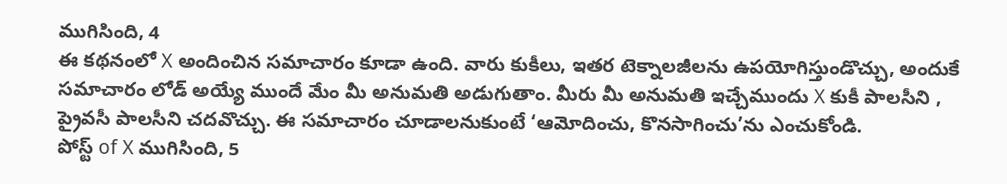ముగిసింది, 4
ఈ కథనంలో X అందించిన సమాచారం కూడా ఉంది. వారు కుకీలు, ఇతర టెక్నాలజీలను ఉపయోగిస్తుండొచ్చు, అందుకే సమాచారం లోడ్ అయ్యే ముందే మేం మీ అనుమతి అడుగుతాం. మీరు మీ అనుమతి ఇచ్చేముందు X కుకీ పాలసీని , ప్రైవసీ పాలసీని చదవొచ్చు. ఈ సమాచారం చూడాలనుకుంటే ‘ఆమోదించు, కొనసాగించు’ను ఎంచుకోండి.
పోస్ట్ of X ముగిసింది, 5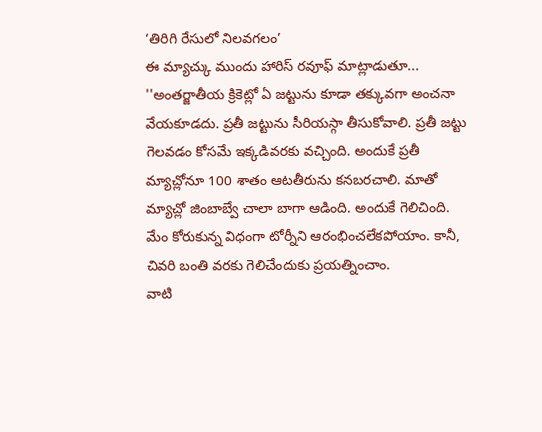‘తిరిగి రేసులో నిలవగలం’
ఈ మ్యాచ్కు ముందు హారిస్ రవూఫ్ మాట్లాడుతూ... ''అంతర్జాతీయ క్రికెట్లో ఏ జట్టును కూడా తక్కువగా అంచనా వేయకూడదు. ప్రతీ జట్టును సీరియస్గా తీసుకోవాలి. ప్రతీ జట్టు గెలవడం కోసమే ఇక్కడివరకు వచ్చింది. అందుకే ప్రతీ మ్యాచ్లోనూ 100 శాతం ఆటతీరును కనబరచాలి. మాతో మ్యాచ్లో జింబాబ్వే చాలా బాగా ఆడింది. అందుకే గెలిచింది.
మేం కోరుకున్న విధంగా టోర్నీని ఆరంభించలేకపోయాం. కానీ, చివరి బంతి వరకు గెలిచేందుకు ప్రయత్నించాం.
వాటి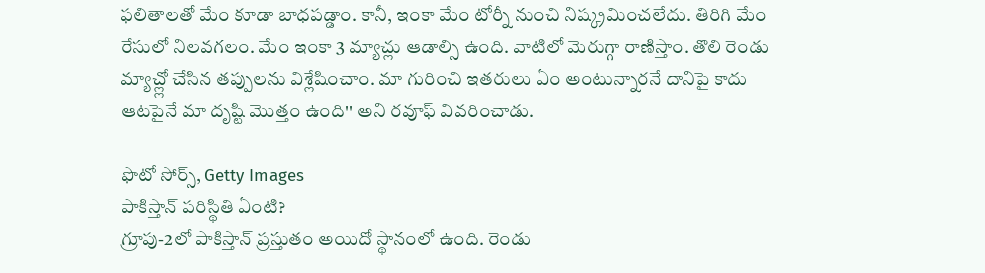ఫలితాలతో మేం కూడా బాధపడ్డాం. కానీ, ఇంకా మేం టోర్నీ నుంచి నిష్క్రమించలేదు. తిరిగి మేం రేసులో నిలవగలం. మేం ఇంకా 3 మ్యాచ్లు ఆడాల్సి ఉంది. వాటిలో మెరుగ్గా రాణిస్తాం. తొలి రెండు మ్యాచ్ల్లో చేసిన తప్పులను విశ్లేషించాం. మా గురించి ఇతరులు ఏం అంటున్నారనే దానిపై కాదు ఆటపైనే మా దృష్టి మొత్తం ఉంది'' అని రవూఫ్ వివరించాడు.

ఫొటో సోర్స్, Getty Images
పాకిస్తాన్ పరిస్థితి ఏంటి?
గ్రూపు-2లో పాకిస్తాన్ ప్రస్తుతం అయిదో స్థానంలో ఉంది. రెండు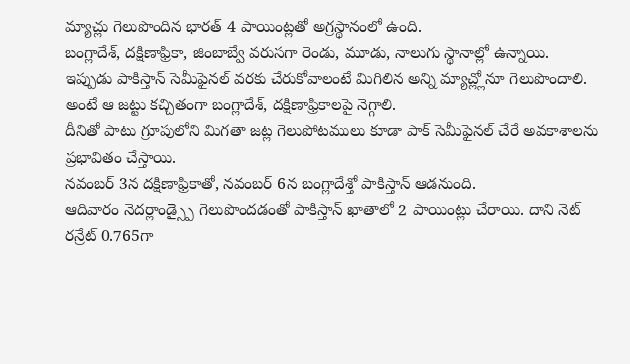మ్యాచ్లు గెలుపొందిన భారత్ 4 పాయింట్లతో అగ్రస్థానంలో ఉంది.
బంగ్లాదేశ్, దక్షిణాఫ్రికా, జింబాబ్వే వరుసగా రెండు, మూడు, నాలుగు స్థానాల్లో ఉన్నాయి.
ఇప్పుడు పాకిస్తాన్ సెమీఫైనల్ వరకు చేరుకోవాలంటే మిగిలిన అన్ని మ్యాచ్ల్లోనూ గెలుపొందాలి. అంటే ఆ జట్టు కచ్చితంగా బంగ్లాదేశ్, దక్షిణాఫ్రికాలపై నెగ్గాలి.
దీనితో పాటు గ్రూపులోని మిగతా జట్ల గెలుపోటములు కూడా పాక్ సెమీఫైనల్ చేరే అవకాశాలను ప్రభావితం చేస్తాయి.
నవంబర్ 3న దక్షిణాఫ్రికాతో, నవంబర్ 6న బంగ్లాదేశ్తో పాకిస్తాన్ ఆడనుంది.
ఆదివారం నెదర్లాండ్స్పై గెలుపొందడంతో పాకిస్తాన్ ఖాతాలో 2 పాయింట్లు చేరాయి. దాని నెట్ రన్రేట్ 0.765గా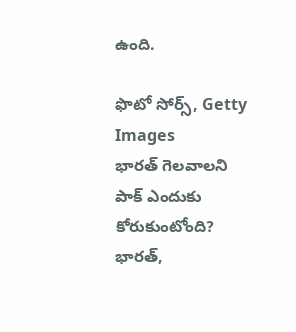ఉంది.

ఫొటో సోర్స్, Getty Images
భారత్ గెలవాలని పాక్ ఎందుకు కోరుకుంటోంది?
భారత్,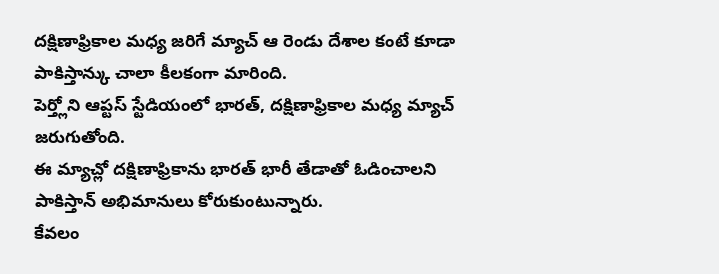దక్షిణాఫ్రికాల మధ్య జరిగే మ్యాచ్ ఆ రెండు దేశాల కంటే కూడా పాకిస్తాన్కు చాలా కీలకంగా మారింది.
పెర్త్లోని ఆప్టస్ స్టేడియంలో భారత్, దక్షిణాఫ్రికాల మధ్య మ్యాచ్ జరుగుతోంది.
ఈ మ్యాచ్లో దక్షిణాఫ్రికాను భారత్ భారీ తేడాతో ఓడించాలని పాకిస్తాన్ అభిమానులు కోరుకుంటున్నారు.
కేవలం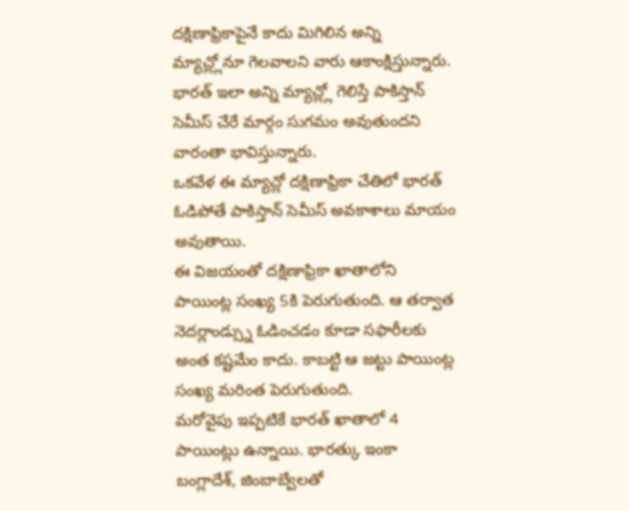దక్షిణాఫ్రికాపైనే కాదు మిగిలిన అన్ని మ్యాచ్ల్లోనూ గెలవాలని వారు ఆకాంక్షిస్తున్నారు. భారత్ ఇలా అన్ని మ్యాచ్ల్లో గెలిస్తే పాకిస్తాన్ సెమీస్ చేరే మార్గం సుగమం అవుతుందని వారంతా భావిస్తున్నారు.
ఒకవేళ ఈ మ్యాచ్లో దక్షిణాఫ్రికా చేతిలో భారత్ ఓడిపోతే పాకిస్తాన్ సెమీస్ అవకాశాలు మాయం అవుతాయి.
ఈ విజయంతో దక్షిణాఫ్రికా ఖాతాలోని పాయింట్ల సంఖ్య 5కి పెరుగుతుంది. ఆ తర్వాత నెదర్లాండ్స్ను ఓడించడం కూడా సఫారీలకు అంత కష్టమేం కాదు. కాబట్టి ఆ జట్టు పాయింట్ల సంఖ్య మరింత పెరుగుతుంది.
మరోవైపు ఇప్పటికే భారత్ ఖాతాలో 4 పాయింట్లు ఉన్నాయి. భారత్కు ఇంకా బంగ్లాదేశ్, జింబాబ్వేలతో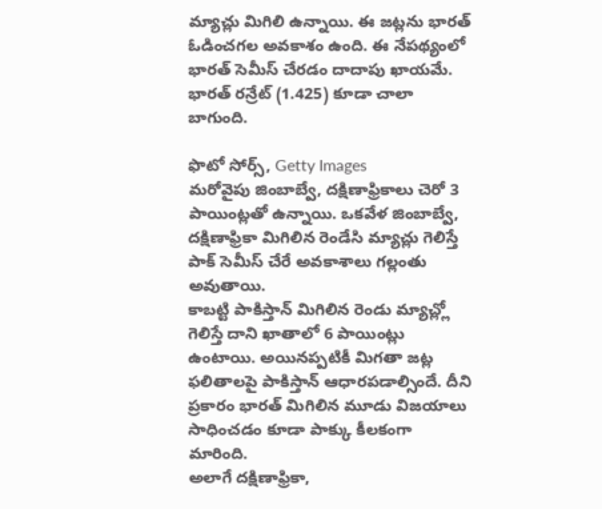మ్యాచ్లు మిగిలి ఉన్నాయి. ఈ జట్లను భారత్ ఓడించగల అవకాశం ఉంది. ఈ నేపథ్యంలో భారత్ సెమీస్ చేరడం దాదాపు ఖాయమే. భారత్ రన్రేట్ (1.425) కూడా చాలా బాగుంది.

ఫొటో సోర్స్, Getty Images
మరోవైపు జింబాబ్వే, దక్షిణాఫ్రికాలు చెరో 3 పాయింట్లతో ఉన్నాయి. ఒకవేళ జింబాబ్వే, దక్షిణాఫ్రికా మిగిలిన రెండేసి మ్యాచ్లు గెలిస్తే పాక్ సెమీస్ చేరే అవకాశాలు గల్లంతు అవుతాయి.
కాబట్టి పాకిస్తాన్ మిగిలిన రెండు మ్యాచ్ల్లో గెలిస్తే దాని ఖాతాలో 6 పాయింట్లు ఉంటాయి. అయినప్పటికీ మిగతా జట్ల ఫలితాలపై పాకిస్తాన్ ఆధారపడాల్సిందే. దీని ప్రకారం భారత్ మిగిలిన మూడు విజయాలు సాధించడం కూడా పాక్కు కీలకంగా మారింది.
అలాగే దక్షిణాఫ్రికా,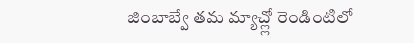జింబాబ్వే తమ మ్యాచ్ల్లో రెండింటిలో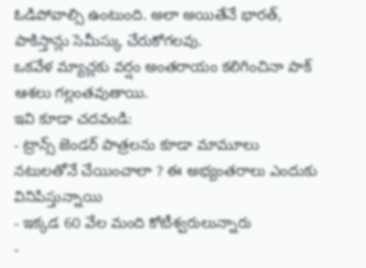ఓడిపోవాల్సి ఉంటుంది. అలా అయితేనే భారత్, పాకిస్తాన్లు సెమీస్కు చేరుకోగలవు.
ఒకవేళ మ్యాచ్లకు వర్షం అంతరాయం కలిగించినా పాక్ ఆశలు గల్లంతవుతాయి.
ఇవి కూడా చదవండి:
- ట్రాన్స్ జెండర్ పాత్రలను కూడా మామూలు నటులతోనే చేయించాలా ? ఈ అభ్యంతరాలు ఎందుకు వినిపిస్తున్నాయి
- ఇక్కడ 60 వేల మంది కోటీశ్వరులున్నారు
-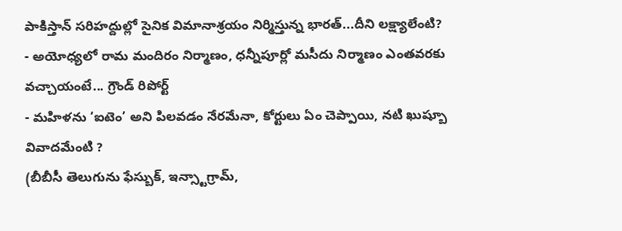పాకిస్తాన్ సరిహద్దుల్లో సైనిక విమానాశ్రయం నిర్మిస్తున్న భారత్...దీని లక్ష్యాలేంటి?
- అయోధ్యలో రామ మందిరం నిర్మాణం, ధన్నీపూర్లో మసీదు నిర్మాణం ఎంతవరకు వచ్చాయంటే... గ్రౌండ్ రిపోర్ట్
- మహిళను ‘ఐటెం’ అని పిలవడం నేరమేనా, కోర్టులు ఏం చెప్పాయి, నటి ఖుష్బూ వివాదమేంటి ?
(బీబీసీ తెలుగును ఫేస్బుక్, ఇన్స్టాగ్రామ్,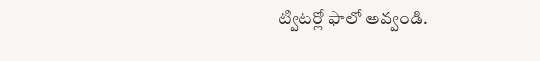ట్విటర్లో ఫాలో అవ్వండి.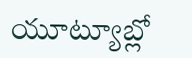యూట్యూబ్లో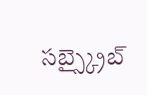సబ్స్క్రైబ్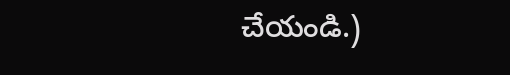చేయండి.)